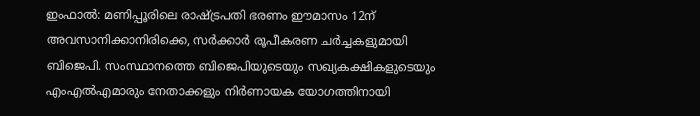ഇംഫാൽ: മണിപ്പൂരിലെ രാഷ്ട്രപതി ഭരണം ഈമാസം 12ന് അവസാനിക്കാനിരിക്കെ, സർക്കാർ രൂപീകരണ ചർച്ചകളുമായി ബിജെപി. സംസ്ഥാനത്തെ ബിജെപിയുടെയും സഖ്യകക്ഷികളുടെയും എംഎൽഎമാരും നേതാക്കളും നിർണായക യോഗത്തിനായി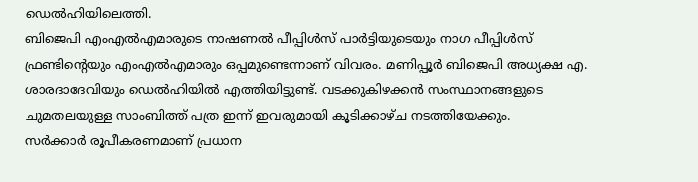ഡെൽഹിയിലെത്തി.
ബിജെപി എംഎൽഎമാരുടെ നാഷണൽ പീപ്പിൾസ് പാർട്ടിയുടെയും നാഗ പീപ്പിൾസ് ഫ്രണ്ടിന്റെയും എംഎൽഎമാരും ഒപ്പമുണ്ടെന്നാണ് വിവരം. മണിപ്പൂർ ബിജെപി അധ്യക്ഷ എ. ശാരദാദേവിയും ഡെൽഹിയിൽ എത്തിയിട്ടുണ്ട്. വടക്കുകിഴക്കൻ സംസ്ഥാനങ്ങളുടെ ചുമതലയുള്ള സാംബിത്ത് പത്ര ഇന്ന് ഇവരുമായി കൂടിക്കാഴ്ച നടത്തിയേക്കും.
സർക്കാർ രൂപീകരണമാണ് പ്രധാന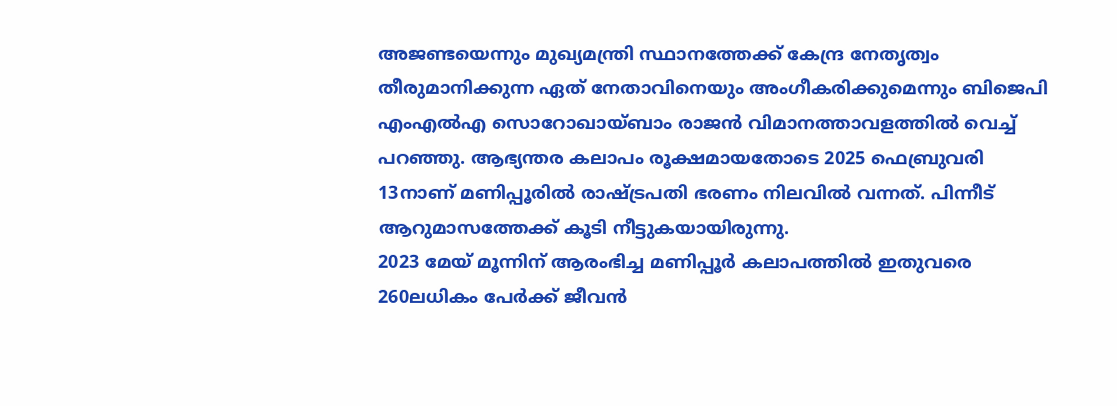അജണ്ടയെന്നും മുഖ്യമന്ത്രി സ്ഥാനത്തേക്ക് കേന്ദ്ര നേതൃത്വം തീരുമാനിക്കുന്ന ഏത് നേതാവിനെയും അംഗീകരിക്കുമെന്നും ബിജെപി എംഎൽഎ സൊറോഖായ്ബാം രാജൻ വിമാനത്താവളത്തിൽ വെച്ച് പറഞ്ഞു. ആഭ്യന്തര കലാപം രൂക്ഷമായതോടെ 2025 ഫെബ്രുവരി 13നാണ് മണിപ്പൂരിൽ രാഷ്ട്രപതി ഭരണം നിലവിൽ വന്നത്. പിന്നീട് ആറുമാസത്തേക്ക് കൂടി നീട്ടുകയായിരുന്നു.
2023 മേയ് മൂന്നിന് ആരംഭിച്ച മണിപ്പൂർ കലാപത്തിൽ ഇതുവരെ 260ലധികം പേർക്ക് ജീവൻ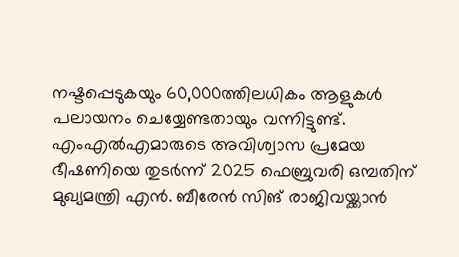നഷ്ടപ്പെടുകയും 60,000ത്തിലധികം ആളുകൾ പലായനം ചെയ്യേണ്ടതായും വന്നിട്ടുണ്ട്. എംഎൽഎമാരുടെ അവിശ്വാസ പ്രമേയ ഭീഷണിയെ തുടർന്ന് 2025 ഫെബ്രുവരി ഒമ്പതിന് മുഖ്യമന്ത്രി എൻ. ബീരേൻ സിങ് രാജിവയ്ക്കാൻ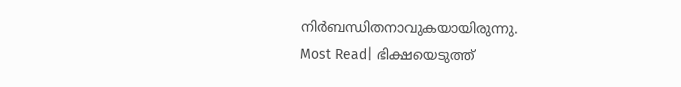നിർബന്ധിതനാവുകയായിരുന്നു.
Most Read| ഭിക്ഷയെടുത്ത്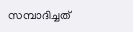സമ്പാദിച്ചത്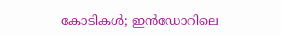കോടികൾ; ഇൻഡോറിലെ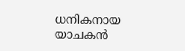ധനികനായ യാചകൻ